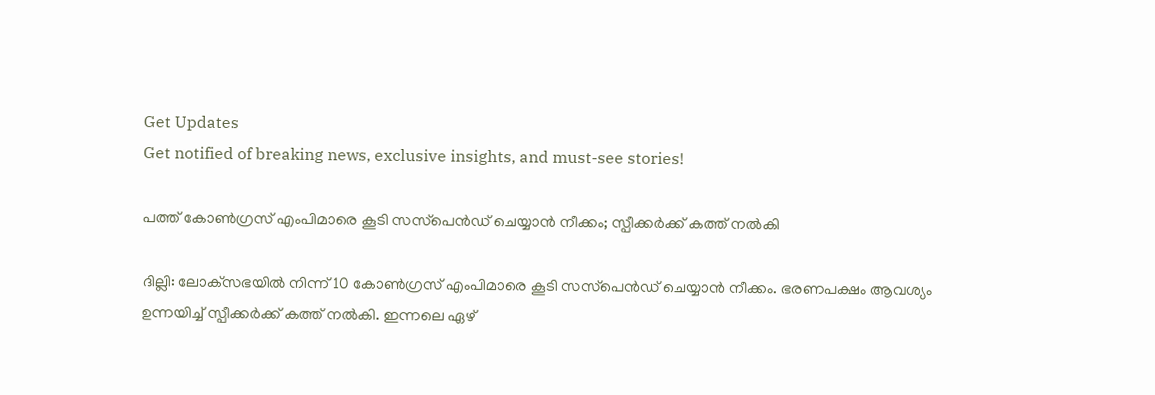Get Updates
Get notified of breaking news, exclusive insights, and must-see stories!

പത്ത് കോണ്‍ഗ്രസ് എംപിമാരെ കൂടി സസ്‌പെന്‍ഡ് ചെയ്യാന്‍ നീക്കം; സ്പീക്കര്‍ക്ക് കത്ത് നല്‍കി

ദില്ലി: ലോക്‌സഭയില്‍ നിന്ന് 10 കോണ്‍ഗ്രസ് എംപിമാരെ കൂടി സസ്‌പെന്‍ഡ് ചെയ്യാന്‍ നീക്കം. ഭരണപക്ഷം ആവശ്യം ഉന്നയിച്ച് സ്പീക്കര്‍ക്ക് കത്ത് നല്‍കി. ഇന്നലെ ഏഴ്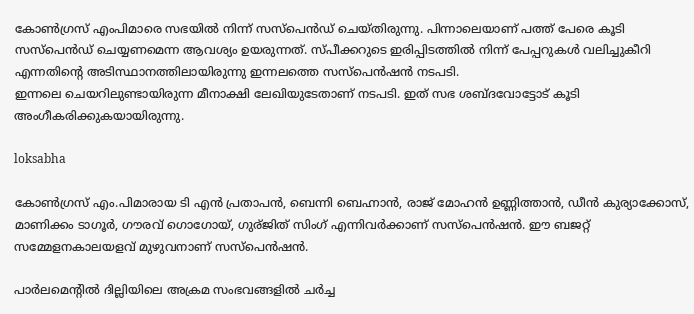കോണ്‍ഗ്രസ് എംപിമാരെ സഭയില്‍ നിന്ന് സസ്‌പെന്‍ഡ് ചെയ്തിരുന്നു. പിന്നാലെയാണ് പത്ത് പേരെ കൂടി സസ്‌പെന്‍ഡ് ചെയ്യണമെന്ന ആവശ്യം ഉയരുന്നത്. സ്പീക്കറുടെ ഇരിപ്പിടത്തില്‍ നിന്ന് പേപ്പറുകള്‍ വലിച്ചുകീറി എന്നതിന്റെ അടിസ്ഥാനത്തിലായിരുന്നു ഇന്നലത്തെ സസ്‌പെന്‍ഷന്‍ നടപടി.
ഇന്നലെ ചെയറിലുണ്ടായിരുന്ന മീനാക്ഷി ലേഖിയുടേതാണ് നടപടി. ഇത് സഭ ശബ്ദവോട്ടോട് കൂടി അംഗീകരിക്കുകയായിരുന്നു.

loksabha

കോണ്‍ഗ്രസ് എം.പിമാരായ ടി എന്‍ പ്രതാപന്‍, ബെന്നി ബെഹ്നാന്‍, രാജ് മോഹന്‍ ഉണ്ണിത്താന്‍, ഡീന്‍ കുര്യാക്കോസ്, മാണിക്കം ടാഗൂര്‍, ഗൗരവ് ഗൊഗോയ്, ഗുര്ജിത് സിംഗ് എന്നിവര്‍ക്കാണ് സസ്പെന്‍ഷന്‍. ഈ ബജറ്റ് സമ്മേളനകാലയളവ് മുഴുവനാണ് സസ്‌പെന്‍ഷന്‍.

പാര്‍ലമെന്റില്‍ ദില്ലിയിലെ അക്രമ സംഭവങ്ങളില്‍ ചര്‍ച്ച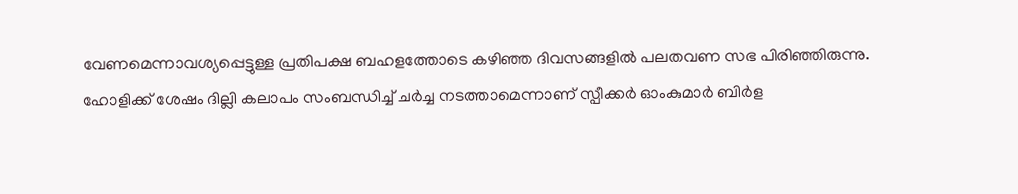വേണമെന്നാവശ്യപ്പെട്ടുള്ള പ്രതിപക്ഷ ബഹളത്തോടെ കഴിഞ്ഞ ദിവസങ്ങളില്‍ പലതവണ സഭ പിരിഞ്ഞിരുന്നു. ഹോളിക്ക് ശേഷം ദില്ലി കലാപം സംബന്ധിച്ച് ചര്‍ച്ച നടത്താമെന്നാണ് സ്പീക്കര്‍ ഓംകുമാര്‍ ബിര്‍ള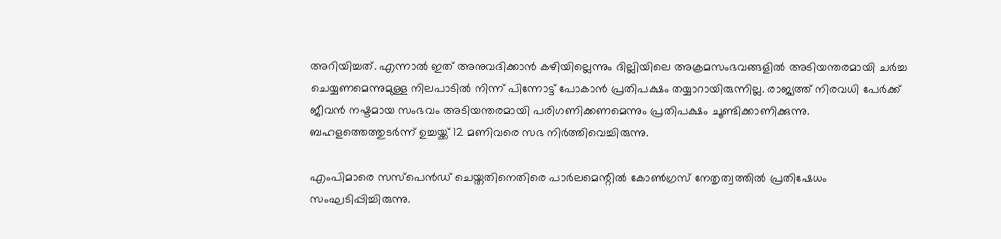അറിയിച്ചത്. എന്നാല്‍ ഇത് അനുവദിക്കാന്‍ കഴിയില്ലെന്നും ദില്ലിയിലെ അക്രമസംഭവങ്ങളില്‍ അടിയന്തരമായി ചര്‍ച്ച ചെയ്യണമെന്നുമുള്ള നിലപാടില്‍ നിന്ന് പിന്നോട്ട് പോകാന്‍ പ്രതിപക്ഷം തയ്യാറായിരുന്നില്ല. രാജ്യത്ത് നിരവധി പേര്‍ക്ക് ജീവന്‍ നഷ്ടമായ സംഭവം അടിയന്തരമായി പരിഗണിക്കണമെന്നും പ്രതിപക്ഷം ചൂണ്ടിക്കാണിക്കുന്നു. ബഹളത്തെത്തുടര്‍ന്ന് ഉച്ചയ്ക്ക് 12 മണിവരെ സഭ നിര്‍ത്തിവെച്ചിരുന്നു.

എംപിമാരെ സസ്‌പെന്‍ഡ് ചെയ്തതിനെതിരെ പാര്‍ലമെന്റില്‍ കോണ്‍ഗ്രസ് നേതൃത്വത്തില്‍ പ്രതിഷേധം സംഘടിപ്പിച്ചിരുന്നു.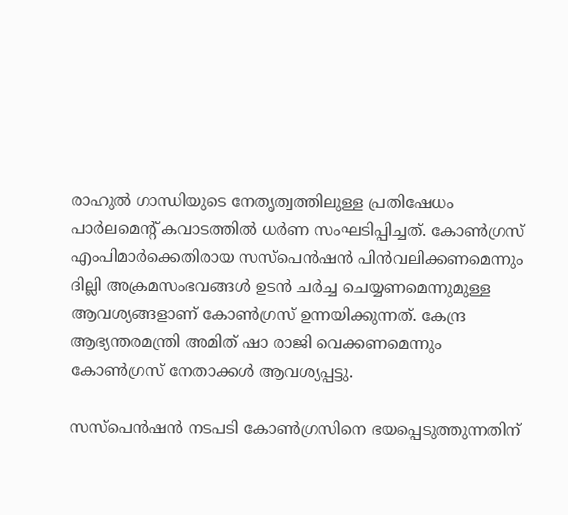രാഹുല്‍ ഗാന്ധിയുടെ നേതൃത്വത്തിലുള്ള പ്രതിഷേധം പാര്‍ലമെന്റ് കവാടത്തില്‍ ധര്‍ണ സംഘടിപ്പിച്ചത്. കോണ്‍ഗ്രസ് എംപിമാര്‍ക്കെതിരായ സസ്‌പെന്‍ഷന്‍ പിന്‍വലിക്കണമെന്നും ദില്ലി അക്രമസംഭവങ്ങള്‍ ഉടന്‍ ചര്‍ച്ച ചെയ്യണമെന്നുമുള്ള ആവശ്യങ്ങളാണ് കോണ്‍ഗ്രസ് ഉന്നയിക്കുന്നത്. കേന്ദ്ര ആഭ്യന്തരമന്ത്രി അമിത് ഷാ രാജി വെക്കണമെന്നും കോണ്‍ഗ്രസ് നേതാക്കള്‍ ആവശ്യപ്പട്ടു.

സസ്‌പെന്‍ഷന്‍ നടപടി കോണ്‍ഗ്രസിനെ ഭയപ്പെടുത്തുന്നതിന്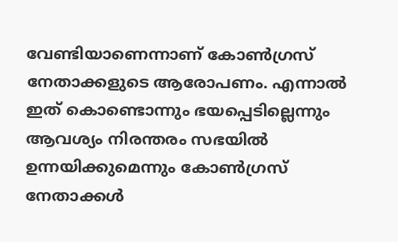വേണ്ടിയാണെന്നാണ് കോണ്‍ഗ്രസ് നേതാക്കളുടെ ആരോപണം. എന്നാല്‍ ഇത് കൊണ്ടൊന്നും ഭയപ്പെടില്ലെന്നും ആവശ്യം നിരന്തരം സഭയില്‍ ഉന്നയിക്കുമെന്നും കോണ്‍ഗ്രസ് നേതാക്കള്‍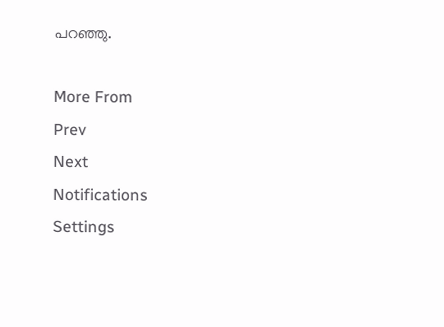പറഞ്ഞു.

More From
Prev
Next
Notifications
Settings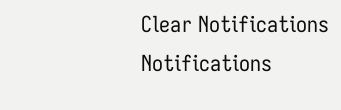Clear Notifications
Notifications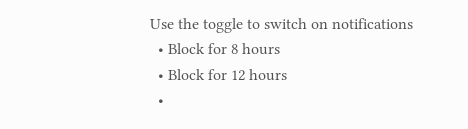Use the toggle to switch on notifications
  • Block for 8 hours
  • Block for 12 hours
  •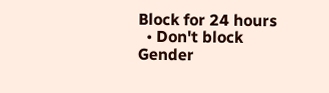Block for 24 hours
  • Don't block
Gender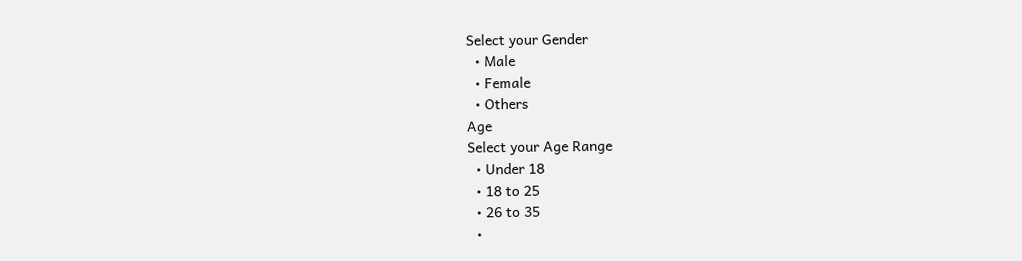Select your Gender
  • Male
  • Female
  • Others
Age
Select your Age Range
  • Under 18
  • 18 to 25
  • 26 to 35
  •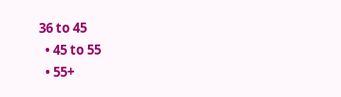36 to 45
  • 45 to 55
  • 55+